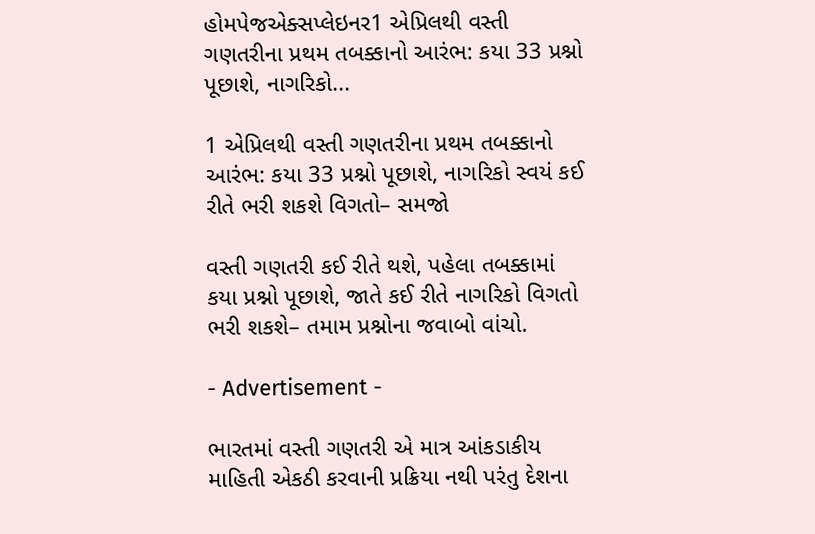હોમપેજએક્સપ્લેઇનર1 એપ્રિલથી વસ્તી ગણતરીના પ્રથમ તબક્કાનો આરંભ: કયા 33 પ્રશ્નો પૂછાશે, નાગરિકો...

1 એપ્રિલથી વસ્તી ગણતરીના પ્રથમ તબક્કાનો આરંભ: કયા 33 પ્રશ્નો પૂછાશે, નાગરિકો સ્વયં કઈ રીતે ભરી શકશે વિગતો– સમજો

વસ્તી ગણતરી કઈ રીતે થશે, પહેલા તબક્કામાં કયા પ્રશ્નો પૂછાશે, જાતે કઈ રીતે નાગરિકો વિગતો ભરી શકશે– તમામ પ્રશ્નોના જવાબો વાંચો.

- Advertisement -

ભારતમાં વસ્તી ગણતરી એ માત્ર આંકડાકીય માહિતી એકઠી કરવાની પ્રક્રિયા નથી પરંતુ દેશના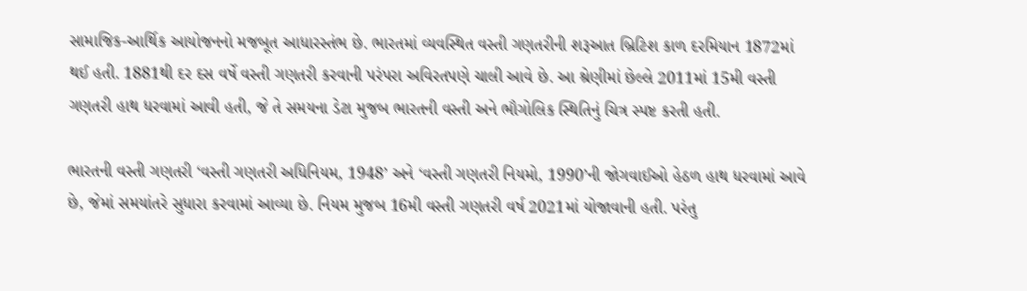સામાજિક-આર્થિક આયોજનનો મજબૂત આધારસ્તંભ છે. ભારતમાં વ્યવસ્થિત વસ્તી ગણતરીની શરૂઆત બ્રિટિશ કાળ દરમિયાન 1872માં થઈ હતી. 1881થી દર દસ વર્ષે વસ્તી ગણતરી કરવાની પરંપરા અવિરતપણે ચાલી આવે છે. આ શ્રેણીમાં છેલ્લે 2011માં 15મી વસ્તી ગણતરી હાથ ધરવામાં આવી હતી, જે તે સમયના ડેટા મુજબ ભારતની વસ્તી અને ભૌગોલિક સ્થિતિનું ચિત્ર સ્પષ્ટ કરતી હતી.

ભારતની વસ્તી ગણતરી ‘વસ્તી ગણતરી અધિનિયમ, 1948’ અને ‘વસ્તી ગણતરી નિયમો, 1990’ની જોગવાઈઓ હેઠળ હાથ ધરવામાં આવે છે, જેમાં સમયાંતરે સુધારા કરવામાં આવ્યા છે. નિયમ મુજબ 16મી વસ્તી ગણતરી વર્ષ 2021માં યોજાવાની હતી. પરંતુ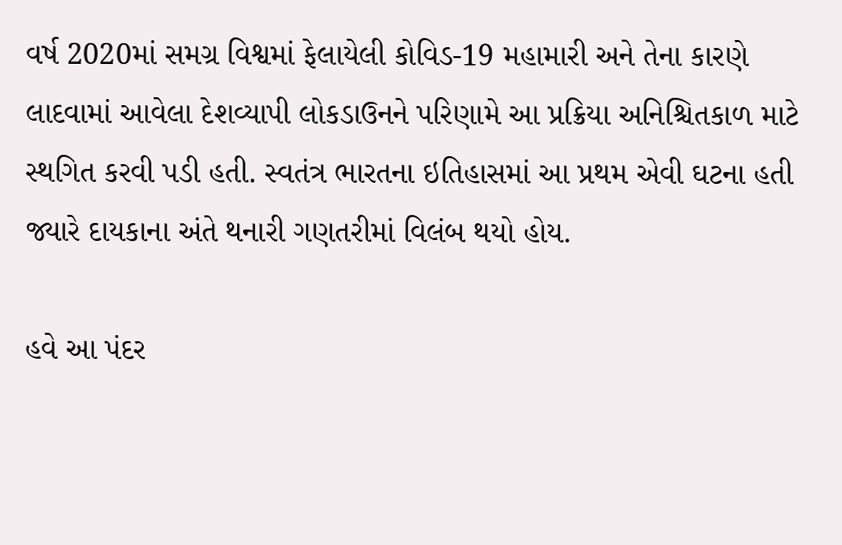વર્ષ 2020માં સમગ્ર વિશ્વમાં ફેલાયેલી કોવિડ-19 મહામારી અને તેના કારણે લાદવામાં આવેલા દેશવ્યાપી લોકડાઉનને પરિણામે આ પ્રક્રિયા અનિશ્ચિતકાળ માટે સ્થગિત કરવી પડી હતી. સ્વતંત્ર ભારતના ઇતિહાસમાં આ પ્રથમ એવી ઘટના હતી જ્યારે દાયકાના અંતે થનારી ગણતરીમાં વિલંબ થયો હોય.

હવે આ પંદર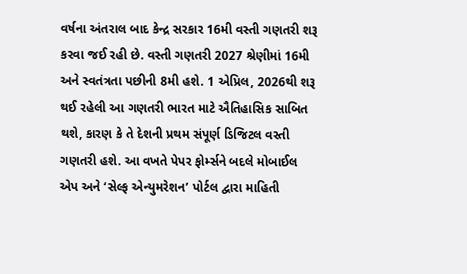વર્ષના અંતરાલ બાદ કેન્દ્ર સરકાર 16મી વસ્તી ગણતરી શરૂ કરવા જઈ રહી છે. વસ્તી ગણતરી 2027 શ્રેણીમાં 16મી અને સ્વતંત્રતા પછીની 8મી હશે. 1 એપ્રિલ, 2026થી શરૂ થઈ રહેલી આ ગણતરી ભારત માટે ઐતિહાસિક સાબિત થશે, કારણ કે તે દેશની પ્રથમ સંપૂર્ણ ડિજિટલ વસ્તી ગણતરી હશે. આ વખતે પેપર ફોર્મ્સને બદલે મોબાઈલ એપ અને ‘સેલ્ફ એન્યુમરેશન’ પોર્ટલ દ્વારા માહિતી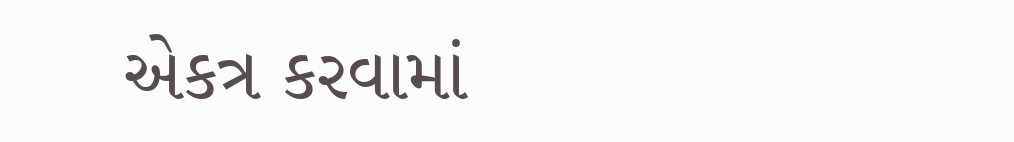એકત્ર કરવામાં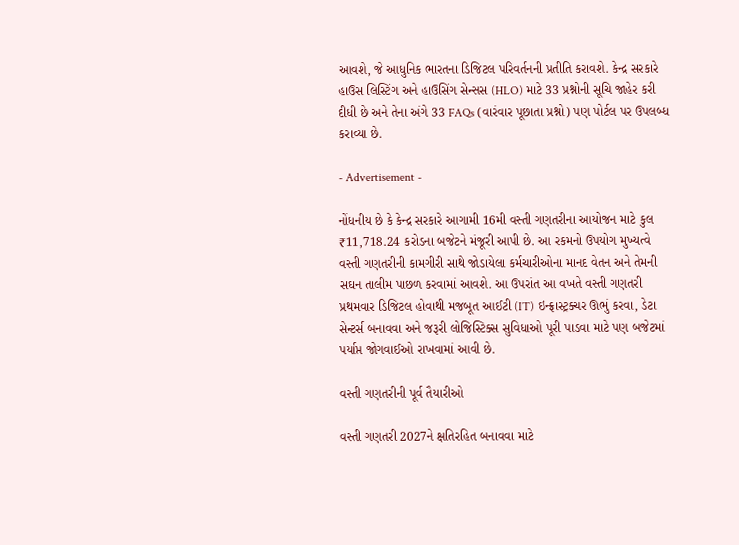આવશે, જે આધુનિક ભારતના ડિજિટલ પરિવર્તનની પ્રતીતિ કરાવશે. કેન્દ્ર સરકારે હાઉસ લિસ્ટિંગ અને હાઉસિંગ સેન્સસ (HLO) માટે 33 પ્રશ્નોની સૂચિ જાહેર કરી દીધી છે અને તેના અંગે 33 FAQs (વારંવાર પૂછાતા પ્રશ્નો) પણ પોર્ટલ પર ઉપલબ્ધ કરાવ્યા છે.

- Advertisement -

નોંધનીય છે કે કેન્દ્ર સરકારે આગામી 16મી વસ્તી ગણતરીના આયોજન માટે કુલ ₹11,718.24 કરોડના બજેટને મંજૂરી આપી છે. આ રકમનો ઉપયોગ મુખ્યત્વે વસ્તી ગણતરીની કામગીરી સાથે જોડાયેલા કર્મચારીઓના માનદ વેતન અને તેમની સઘન તાલીમ પાછળ કરવામાં આવશે. આ ઉપરાંત આ વખતે વસ્તી ગણતરી પ્રથમવાર ડિજિટલ હોવાથી મજબૂત આઈટી (IT) ઇન્ફ્રાસ્ટ્રક્ચર ઊભું કરવા, ડેટા સેન્ટર્સ બનાવવા અને જરૂરી લોજિસ્ટિક્સ સુવિધાઓ પૂરી પાડવા માટે પણ બજેટમાં પર્યાપ્ત જોગવાઈઓ રાખવામાં આવી છે.

વસ્તી ગણતરીની પૂર્વ તૈયારીઓ

વસ્તી ગણતરી 2027ને ક્ષતિરહિત બનાવવા માટે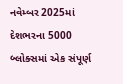નવેમ્બર 2025માં દેશભરના 5000 બ્લોક્સમાં એક સંપૂર્ણ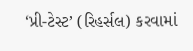‘પ્રી-ટેસ્ટ’ (રિહર્સલ) કરવામાં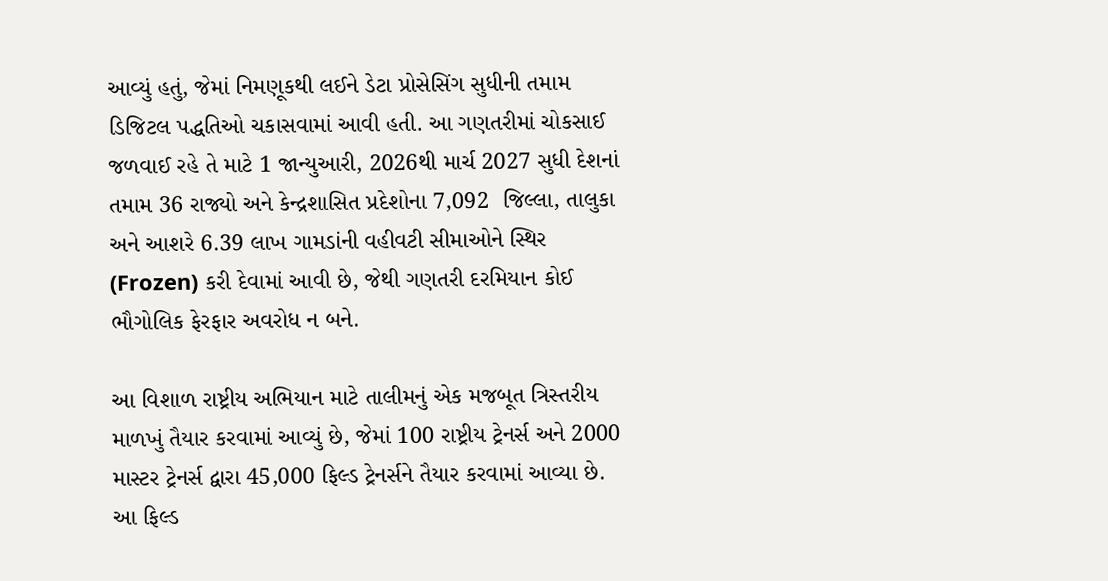આવ્યું હતું, જેમાં નિમણૂકથી લઈને ડેટા પ્રોસેસિંગ સુધીની તમામ ડિજિટલ પદ્ધતિઓ ચકાસવામાં આવી હતી. આ ગણતરીમાં ચોકસાઈ જળવાઈ રહે તે માટે 1 જાન્યુઆરી, 2026થી માર્ચ 2027 સુધી દેશનાં તમામ 36 રાજ્યો અને કેન્દ્રશાસિત પ્રદેશોના 7,092  જિલ્લા, તાલુકા અને આશરે 6.39 લાખ ગામડાંની વહીવટી સીમાઓને સ્થિર (Frozen) કરી દેવામાં આવી છે, જેથી ગણતરી દરમિયાન કોઈ ભૌગોલિક ફેરફાર અવરોધ ન બને.

આ વિશાળ રાષ્ટ્રીય અભિયાન માટે તાલીમનું એક મજબૂત ત્રિસ્તરીય માળખું તૈયાર કરવામાં આવ્યું છે, જેમાં 100 રાષ્ટ્રીય ટ્રેનર્સ અને 2000 માસ્ટર ટ્રેનર્સ દ્વારા 45,000 ફિલ્ડ ટ્રેનર્સને તૈયાર કરવામાં આવ્યા છે. આ ફિલ્ડ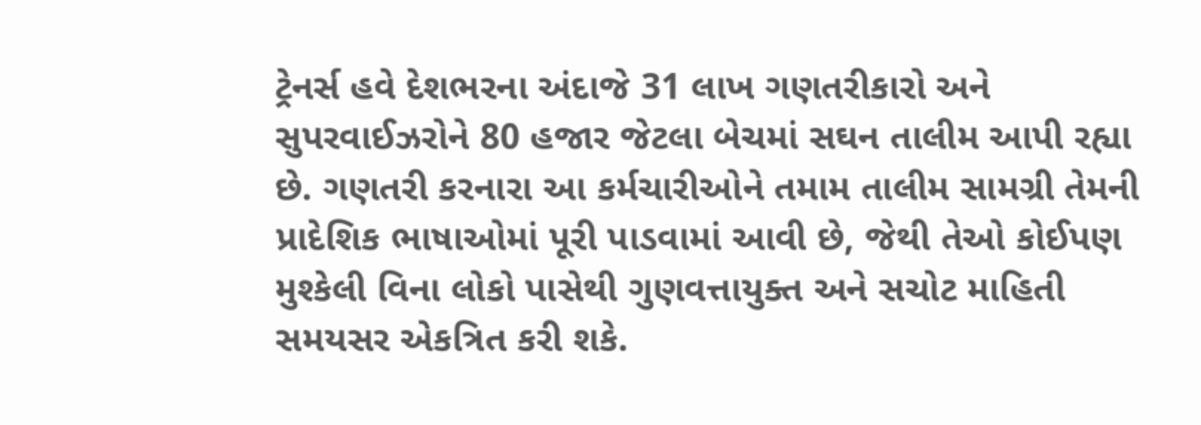ટ્રેનર્સ હવે દેશભરના અંદાજે 31 લાખ ગણતરીકારો અને સુપરવાઈઝરોને 80 હજાર જેટલા બેચમાં સઘન તાલીમ આપી રહ્યા છે. ગણતરી કરનારા આ કર્મચારીઓને તમામ તાલીમ સામગ્રી તેમની પ્રાદેશિક ભાષાઓમાં પૂરી પાડવામાં આવી છે, જેથી તેઓ કોઈપણ મુશ્કેલી વિના લોકો પાસેથી ગુણવત્તાયુક્ત અને સચોટ માહિતી સમયસર એકત્રિત કરી શકે.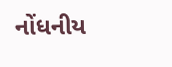નોંધનીય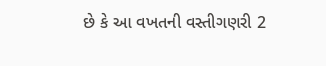છે કે આ વખતની વસ્તીગણરી 2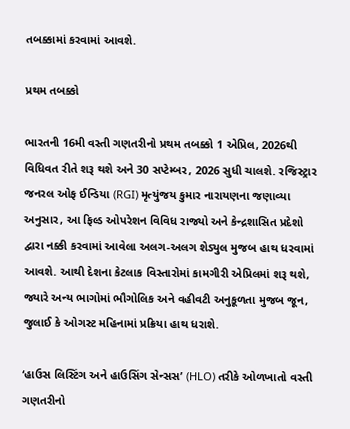તબક્કામાં કરવામાં આવશે.

પ્રથમ તબક્કો

ભારતની 16મી વસ્તી ગણતરીનો પ્રથમ તબક્કો 1 એપ્રિલ, 2026થી વિધિવત રીતે શરૂ થશે અને 30 સપ્ટેમ્બર, 2026 સુધી ચાલશે. રજિસ્ટ્રાર જનરલ ઓફ ઈન્ડિયા (RGI) મૃત્યુંજય કુમાર નારાયણના જણાવ્યા અનુસાર, આ ફિલ્ડ ઓપરેશન વિવિધ રાજ્યો અને કેન્દ્રશાસિત પ્રદેશો દ્વારા નક્કી કરવામાં આવેલા અલગ-અલગ શેડ્યુલ મુજબ હાથ ધરવામાં આવશે. આથી દેશના કેટલાક વિસ્તારોમાં કામગીરી એપ્રિલમાં શરૂ થશે, જ્યારે અન્ય ભાગોમાં ભૌગોલિક અને વહીવટી અનુકૂળતા મુજબ જૂન, જુલાઈ કે ઓગસ્ટ મહિનામાં પ્રક્રિયા હાથ ધરાશે.

‘હાઉસ લિસ્ટિંગ અને હાઉસિંગ સેન્સસ’ (HLO) તરીકે ઓળખાતો વસ્તી ગણતરીનો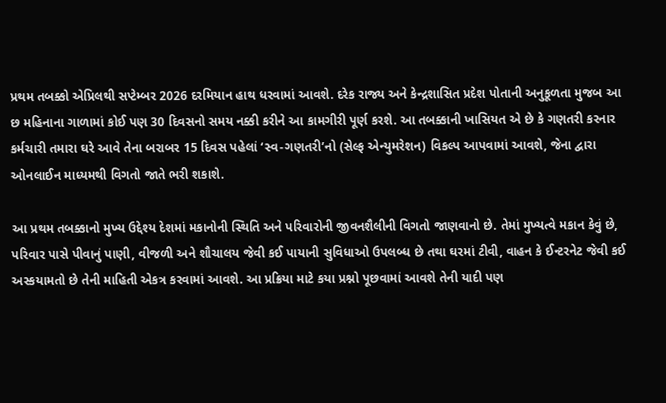પ્રથમ તબક્કો એપ્રિલથી સપ્ટેમ્બર 2026 દરમિયાન હાથ ધરવામાં આવશે. દરેક રાજ્ય અને કેન્દ્રશાસિત પ્રદેશ પોતાની અનુકૂળતા મુજબ આ છ મહિનાના ગાળામાં કોઈ પણ 30 દિવસનો સમય નક્કી કરીને આ કામગીરી પૂર્ણ કરશે. આ તબક્કાની ખાસિયત એ છે કે ગણતરી કરનાર કર્મચારી તમારા ઘરે આવે તેના બરાબર 15 દિવસ પહેલાં ‘સ્વ-ગણતરી’નો (સેલ્ફ એન્યુમરેશન) વિકલ્પ આપવામાં આવશે, જેના દ્વારા ઓનલાઈન માધ્યમથી વિગતો જાતે ભરી શકાશે.

આ પ્રથમ તબક્કાનો મુખ્ય ઉદ્દેશ્ય દેશમાં મકાનોની સ્થિતિ અને પરિવારોની જીવનશૈલીની વિગતો જાણવાનો છે. તેમાં મુખ્યત્વે મકાન કેવું છે, પરિવાર પાસે પીવાનું પાણી, વીજળી અને શૌચાલય જેવી કઈ પાયાની સુવિધાઓ ઉપલબ્ધ છે તથા ઘરમાં ટીવી, વાહન કે ઈન્ટરનેટ જેવી કઈ અસ્કયામતો છે તેની માહિતી એકત્ર કરવામાં આવશે. આ પ્રક્રિયા માટે કયા પ્રશ્નો પૂછવામાં આવશે તેની યાદી પણ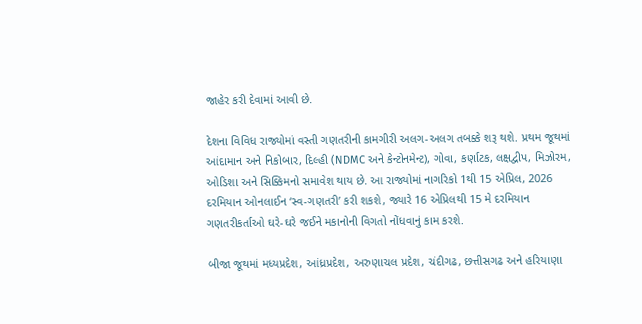જાહેર કરી દેવામાં આવી છે.

દેશના વિવિધ રાજ્યોમાં વસ્તી ગણતરીની કામગીરી અલગ-અલગ તબક્કે શરૂ થશે. પ્રથમ જૂથમાં આંદામાન અને નિકોબાર, દિલ્હી (NDMC અને કેન્ટોનમેન્ટ), ગોવા, કર્ણાટક, લક્ષદ્વીપ, મિઝોરમ, ઓડિશા અને સિક્કિમનો સમાવેશ થાય છે. આ રાજ્યોમાં નાગરિકો 1થી 15 એપ્રિલ, 2026 દરમિયાન ઓનલાઈન ‘સ્વ-ગણતરી’ કરી શકશે, જ્યારે 16 એપ્રિલથી 15 મે દરમિયાન ગણતરીકર્તાઓ ઘરે-ઘરે જઈને મકાનોની વિગતો નોંધવાનું કામ કરશે.

બીજા જૂથમાં મધ્યપ્રદેશ, આંધ્રપ્રદેશ, અરુણાચલ પ્રદેશ, ચંદીગઢ, છત્તીસગઢ અને હરિયાણા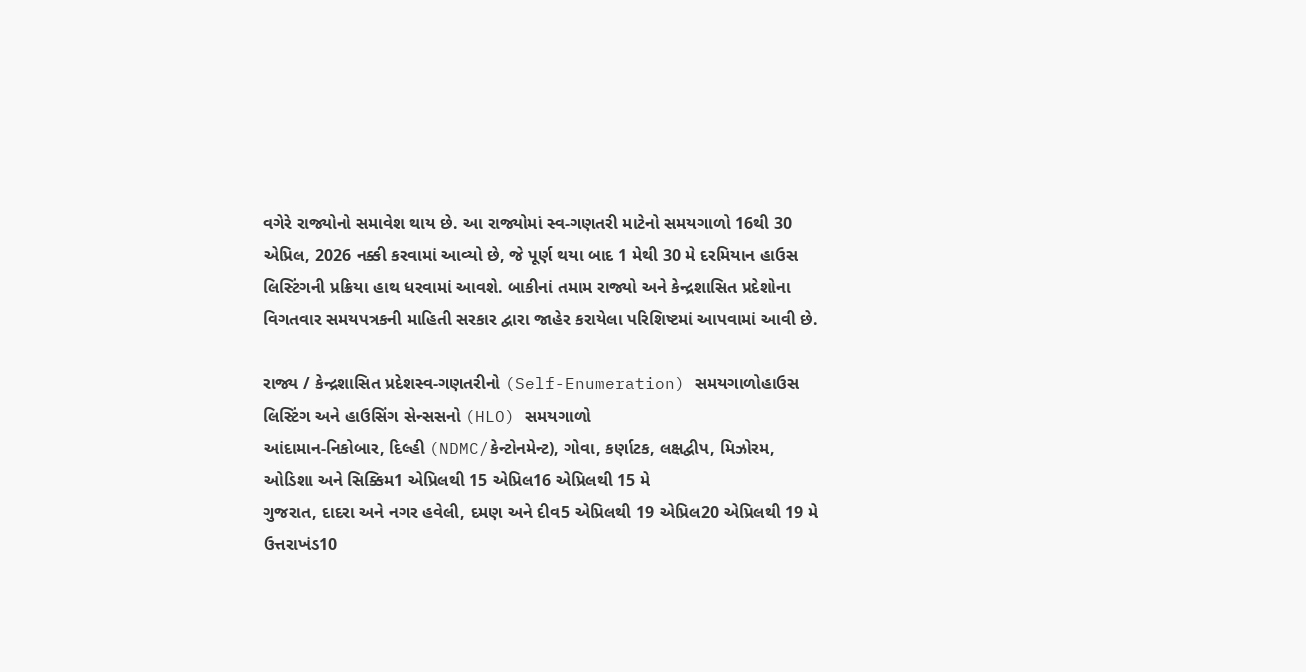વગેરે રાજ્યોનો સમાવેશ થાય છે. આ રાજ્યોમાં સ્વ-ગણતરી માટેનો સમયગાળો 16થી 30 એપ્રિલ, 2026 નક્કી કરવામાં આવ્યો છે, જે પૂર્ણ થયા બાદ 1 મેથી 30 મે દરમિયાન હાઉસ લિસ્ટિંગની પ્રક્રિયા હાથ ધરવામાં આવશે. બાકીનાં તમામ રાજ્યો અને કેન્દ્રશાસિત પ્રદેશોના વિગતવાર સમયપત્રકની માહિતી સરકાર દ્વારા જાહેર કરાયેલા પરિશિષ્ટમાં આપવામાં આવી છે.

રાજ્ય / કેન્દ્રશાસિત પ્રદેશસ્વ-ગણતરીનો (Self-Enumeration) સમયગાળોહાઉસ લિસ્ટિંગ અને હાઉસિંગ સેન્સસનો (HLO) સમયગાળો
આંદામાન-નિકોબાર, દિલ્હી (NDMC/કેન્ટોનમેન્ટ), ગોવા, કર્ણાટક, લક્ષદ્વીપ, મિઝોરમ, ઓડિશા અને સિક્કિમ1 એપ્રિલથી 15 એપ્રિલ16 એપ્રિલથી 15 મે
ગુજરાત, દાદરા અને નગર હવેલી, દમણ અને દીવ5 એપ્રિલથી 19 એપ્રિલ20 એપ્રિલથી 19 મે
ઉત્તરાખંડ10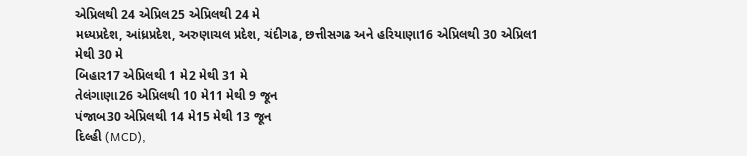એપ્રિલથી 24 એપ્રિલ25 એપ્રિલથી 24 મે
મધ્યપ્રદેશ, આંધ્રપ્રદેશ, અરુણાચલ પ્રદેશ, ચંદીગઢ, છત્તીસગઢ અને હરિયાણા16 એપ્રિલથી 30 એપ્રિલ1 મેથી 30 મે
બિહાર17 એપ્રિલથી 1 મે2 મેથી 31 મે
તેલંગાણા26 એપ્રિલથી 10 મે11 મેથી 9 જૂન
પંજાબ30 એપ્રિલથી 14 મે15 મેથી 13 જૂન
દિલ્હી (MCD),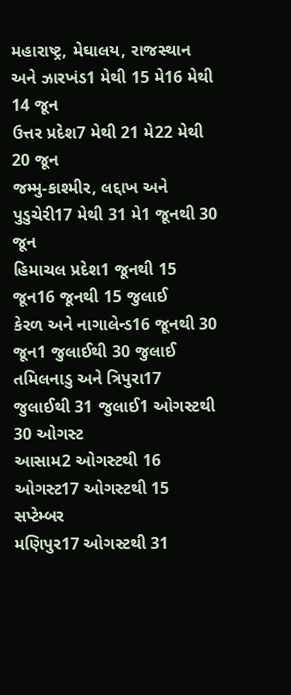મહારાષ્ટ્ર, મેઘાલય, રાજસ્થાન અને ઝારખંડ1 મેથી 15 મે16 મેથી 14 જૂન
ઉત્તર પ્રદેશ7 મેથી 21 મે22 મેથી 20 જૂન
જમ્મુ-કાશ્મીર, લદ્દાખ અને પુડુચેરી17 મેથી 31 મે1 જૂનથી 30 જૂન
હિમાચલ પ્રદેશ1 જૂનથી 15 જૂન16 જૂનથી 15 જુલાઈ
કેરળ અને નાગાલેન્ડ16 જૂનથી 30 જૂન1 જુલાઈથી 30 જુલાઈ
તમિલનાડુ અને ત્રિપુરા17 જુલાઈથી 31 જુલાઈ1 ઓગસ્ટથી 30 ઓગસ્ટ
આસામ2 ઓગસ્ટથી 16 ઓગસ્ટ17 ઓગસ્ટથી 15 સપ્ટેમ્બર
મણિપુર17 ઓગસ્ટથી 31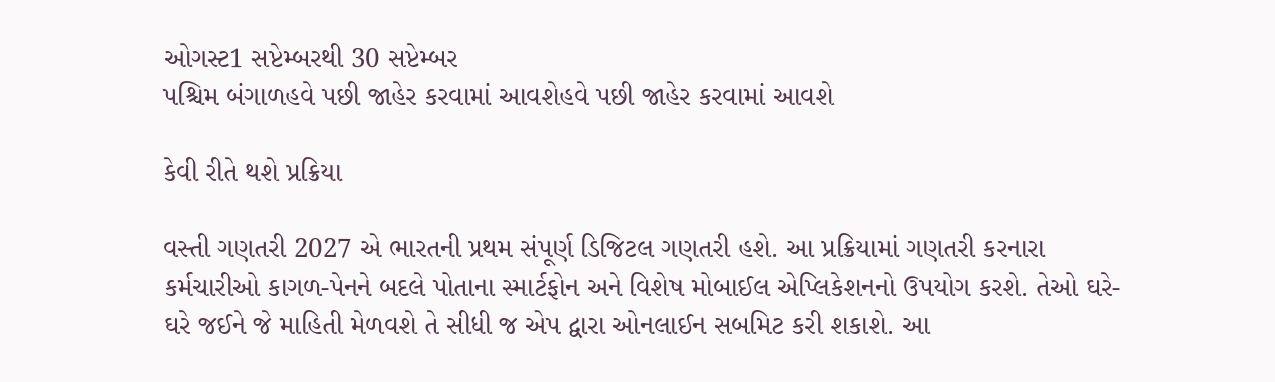ઓગસ્ટ1 સપ્ટેમ્બરથી 30 સપ્ટેમ્બર
પશ્ચિમ બંગાળહવે પછી જાહેર કરવામાં આવશેહવે પછી જાહેર કરવામાં આવશે

કેવી રીતે થશે પ્રક્રિયા

વસ્તી ગણતરી 2027 એ ભારતની પ્રથમ સંપૂર્ણ ડિજિટલ ગણતરી હશે. આ પ્રક્રિયામાં ગણતરી કરનારા કર્મચારીઓ કાગળ-પેનને બદલે પોતાના સ્માર્ટફોન અને વિશેષ મોબાઈલ એપ્લિકેશનનો ઉપયોગ કરશે. તેઓ ઘરે-ઘરે જઈને જે માહિતી મેળવશે તે સીધી જ એપ દ્વારા ઓનલાઈન સબમિટ કરી શકાશે. આ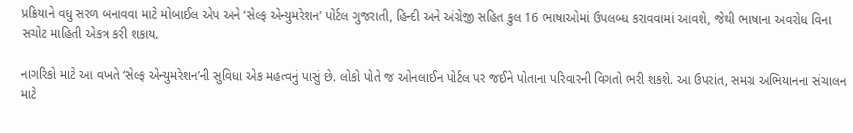પ્રક્રિયાને વધુ સરળ બનાવવા માટે મોબાઈલ એપ અને ‘સેલ્ફ એન્યુમરેશન’ પોર્ટલ ગુજરાતી, હિન્દી અને અંગ્રેજી સહિત કુલ 16 ભાષાઓમાં ઉપલબ્ધ કરાવવામાં આવશે, જેથી ભાષાના અવરોધ વિના સચોટ માહિતી એકત્ર કરી શકાય.

નાગરિકો માટે આ વખતે ‘સેલ્ફ એન્યુમરેશન’ની સુવિધા એક મહત્વનું પાસું છે. લોકો પોતે જ ઓનલાઈન પોર્ટલ પર જઈને પોતાના પરિવારની વિગતો ભરી શકશે. આ ઉપરાંત, સમગ્ર અભિયાનના સંચાલન માટે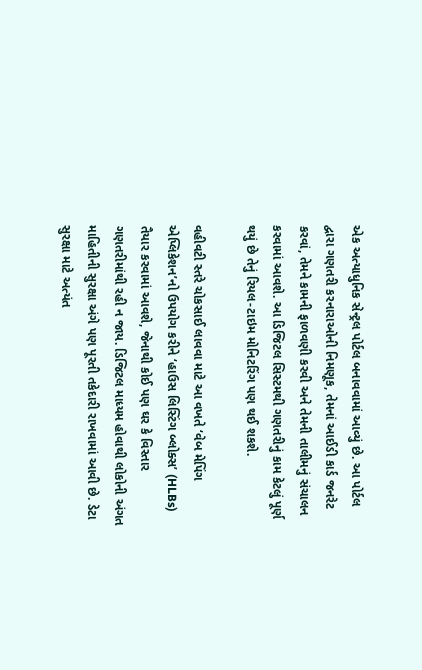એક અત્યાધુનિક સેન્ટ્રલ પોર્ટલ બનાવવામાં આવ્યું છે. આ પોર્ટલ દ્વારા ગણતરી કરનારાઓની નિમણૂક, તેમનાં આઈડી કાર્ડ જનરેટ કરવાં, તેમને કામની ફાળવણી કરવી અને તેમની તાલીમનું સંચાલન કરવામાં આવશે. આ ડિજિટલ સિસ્ટમથી ગણતરીનું કામ કેટલું પૂર્ણ થયું છે તેનું રિયલ-ટાઇમ મોનિટરિંગ પણ થઈ શકશે.

વહીવટી સ્તરે ચોકસાઈ લાવવા માટે આ વખતે ‘વેબ મેપિંગ એપ્લિકેશન’નો ઉપયોગ કરીને ‘હાઉસ લિસ્ટિંગ બ્લોક્સ’ (HLBs) તૈયાર કરવામાં આવશે, જેનાથી કોઈ પણ ઘર કે વિસ્તાર ગણતરીમાંથી રહી ન જાય. ડિજિટલ માધ્યમ હોવાથી લોકોની અંગત માહિતીની સુરક્ષા અંગે પણ પૂરતી તકેદારી રાખવામાં આવી છે. ડેટા સુરક્ષા માટે અત્યંત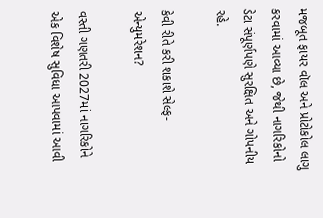મજબૂત ફાયર વૉલ અને પ્રોટોકોલ લાગુ કરવામાં આવ્યા છે, જેથી નાગરિકોનો ડેટા સંપૂર્ણપણે સુરક્ષિત અને ગોપનીય રહે.

કેવી રીતે કરી શકાશે સેલ્ફ-એન્યુમરેશન?

વસ્તી ગણતરી 2027માં નાગરિકોને એક વિશેષ સુવિધા આપવામાં આવી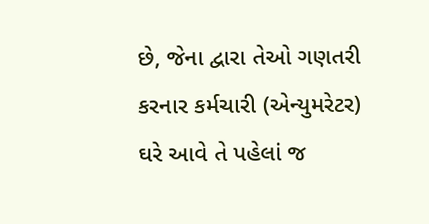છે, જેના દ્વારા તેઓ ગણતરી કરનાર કર્મચારી (એન્યુમરેટર) ઘરે આવે તે પહેલાં જ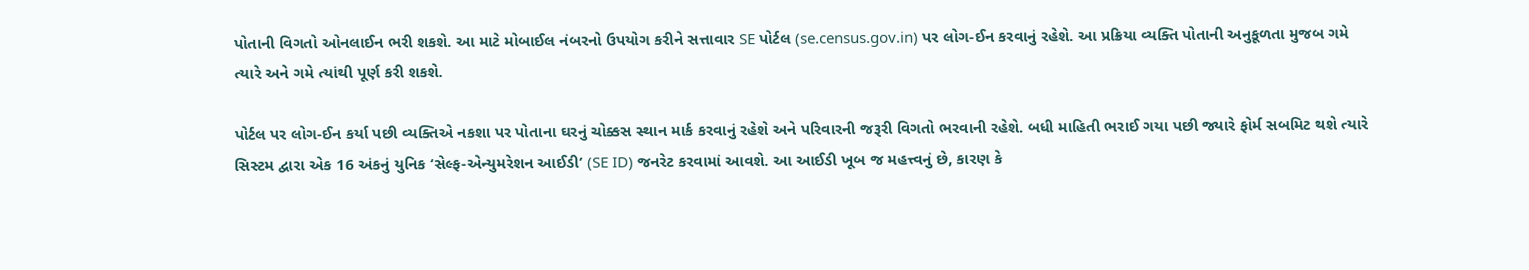પોતાની વિગતો ઓનલાઈન ભરી શકશે. આ માટે મોબાઈલ નંબરનો ઉપયોગ કરીને સત્તાવાર SE પોર્ટલ (se.census.gov.in) પર લોગ-ઈન કરવાનું રહેશે. આ પ્રક્રિયા વ્યક્તિ પોતાની અનુકૂળતા મુજબ ગમે ત્યારે અને ગમે ત્યાંથી પૂર્ણ કરી શકશે.

પોર્ટલ પર લોગ-ઈન કર્યા પછી વ્યક્તિએ નકશા પર પોતાના ઘરનું ચોક્કસ સ્થાન માર્ક કરવાનું રહેશે અને પરિવારની જરૂરી વિગતો ભરવાની રહેશે. બધી માહિતી ભરાઈ ગયા પછી જ્યારે ફોર્મ સબમિટ થશે ત્યારે સિસ્ટમ દ્વારા એક 16 અંકનું યુનિક ‘સેલ્ફ-એન્યુમરેશન આઈડી’ (SE ID) જનરેટ કરવામાં આવશે. આ આઈડી ખૂબ જ મહત્ત્વનું છે, કારણ કે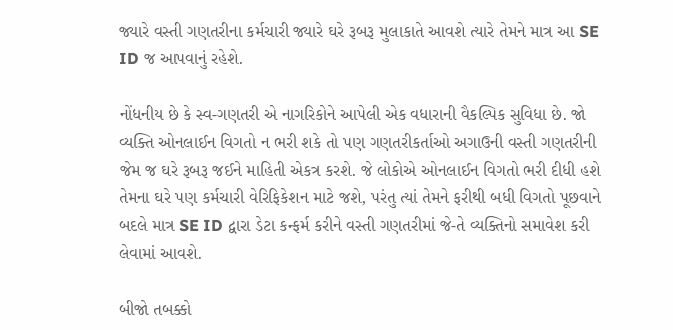જ્યારે વસ્તી ગણતરીના કર્મચારી જ્યારે ઘરે રૂબરૂ મુલાકાતે આવશે ત્યારે તેમને માત્ર આ SE ID જ આપવાનું રહેશે.

નોંધનીય છે કે સ્વ-ગણતરી એ નાગરિકોને આપેલી એક વધારાની વૈકલ્પિક સુવિધા છે. જો વ્યક્તિ ઓનલાઈન વિગતો ન ભરી શકે તો પણ ગણતરીકર્તાઓ અગાઉની વસ્તી ગણતરીની જેમ જ ઘરે રૂબરૂ જઈને માહિતી એકત્ર કરશે. જે લોકોએ ઓનલાઈન વિગતો ભરી દીધી હશે તેમના ઘરે પણ કર્મચારી વેરિફિકેશન માટે જશે, પરંતુ ત્યાં તેમને ફરીથી બધી વિગતો પૂછવાને બદલે માત્ર SE ID દ્વારા ડેટા કન્ફર્મ કરીને વસ્તી ગણતરીમાં જે-તે વ્યક્તિનો સમાવેશ કરી લેવામાં આવશે.

બીજો તબક્કો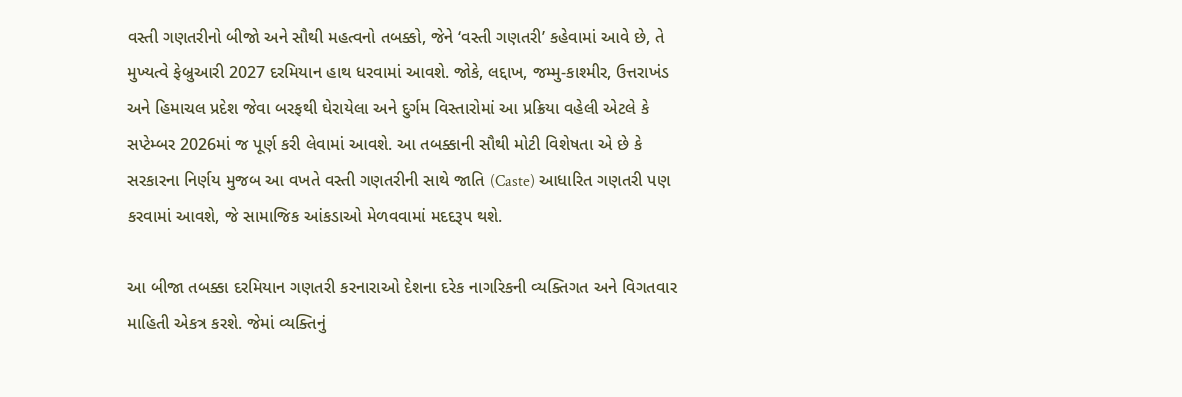વસ્તી ગણતરીનો બીજો અને સૌથી મહત્વનો તબક્કો, જેને ‘વસ્તી ગણતરી’ કહેવામાં આવે છે, તે મુખ્યત્વે ફેબ્રુઆરી 2027 દરમિયાન હાથ ધરવામાં આવશે. જોકે, લદ્દાખ, જમ્મુ-કાશ્મીર, ઉત્તરાખંડ અને હિમાચલ પ્રદેશ જેવા બરફથી ઘેરાયેલા અને દુર્ગમ વિસ્તારોમાં આ પ્રક્રિયા વહેલી એટલે કે સપ્ટેમ્બર 2026માં જ પૂર્ણ કરી લેવામાં આવશે. આ તબક્કાની સૌથી મોટી વિશેષતા એ છે કે સરકારના નિર્ણય મુજબ આ વખતે વસ્તી ગણતરીની સાથે જાતિ (Caste) આધારિત ગણતરી પણ કરવામાં આવશે, જે સામાજિક આંકડાઓ મેળવવામાં મદદરૂપ થશે.

આ બીજા તબક્કા દરમિયાન ગણતરી કરનારાઓ દેશના દરેક નાગરિકની વ્યક્તિગત અને વિગતવાર માહિતી એકત્ર કરશે. જેમાં વ્યક્તિનું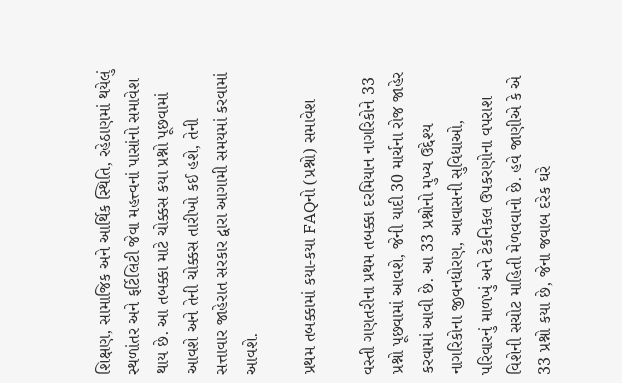શિક્ષણ, સામાજિક અને આર્થિક સ્થિતિ, રહેઠાણમાં થયેલું સ્થળાંતર અને ફર્ટિલિટી જેવા મહત્ત્વનાં પાસાંનો સમાવેશ થાય છે. આ તબક્કા માટે ચોક્કસ કયા પ્રશ્નો પૂછવામાં આવશે અને તેની ચોક્કસ તારીખો કઈ હશે, તેની સત્તાવાર જાહેરાત સરકાર દ્વારા આગામી સમયમાં કરવામાં આવશે.

પ્રથમ તબક્કામાં કયા-કયા FAQનો (પ્રશ્નો) સમાવેશ

વસ્તી ગણતરીના પ્રથમ તબક્કા દરમિયાન નાગરિકોને 33 પ્રશ્નો પૂછવામાં આવશે, જેની યાદી 30 માર્ચના રોજ જાહેર કરવામાં આવી છે. આ 33 પ્રશ્નોનો મુખ્ય ઉદ્દેશ્ય નાગરિકોના જીવનધોરણ, આવાસની સુવિધાઓ, પરિવારનું માળખું અને ટેકનિકલ ઉપકરણોના વપરાશ વિશેની સચોટ માહિતી મેળવવાનો છે. હવે જાણીએ કે એ 33 પ્રશ્નો કયા છે, જેના જવાબ દરેક ઘરે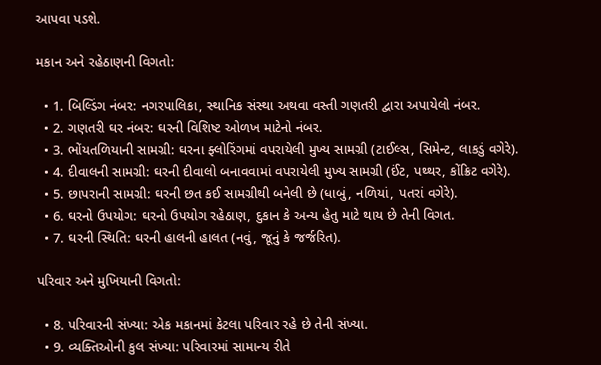આપવા પડશે.

મકાન અને રહેઠાણની વિગતો:

  • 1. બિલ્ડિંગ નંબર: નગરપાલિકા, સ્થાનિક સંસ્થા અથવા વસ્તી ગણતરી દ્વારા અપાયેલો નંબર.
  • 2. ગણતરી ઘર નંબર: ઘરની વિશિષ્ટ ઓળખ માટેનો નંબર.
  • 3. ભોંયતળિયાની સામગ્રી: ઘરના ફ્લોરિંગમાં વપરાયેલી મુખ્ય સામગ્રી (ટાઈલ્સ, સિમેન્ટ, લાકડું વગેરે).
  • 4. દીવાલની સામગ્રી: ઘરની દીવાલો બનાવવામાં વપરાયેલી મુખ્ય સામગ્રી (ઈંટ, પથ્થર, કોંક્રિટ વગેરે).
  • 5. છાપરાની સામગ્રી: ઘરની છત કઈ સામગ્રીથી બનેલી છે (ધાબું, નળિયાં, પતરાં વગેરે).
  • 6. ઘરનો ઉપયોગ: ઘરનો ઉપયોગ રહેઠાણ, દુકાન કે અન્ય હેતુ માટે થાય છે તેની વિગત.
  • 7. ઘરની સ્થિતિ: ઘરની હાલની હાલત (નવું, જૂનું કે જર્જરિત).

પરિવાર અને મુખિયાની વિગતો:

  • 8. પરિવારની સંખ્યા: એક મકાનમાં કેટલા પરિવાર રહે છે તેની સંખ્યા.
  • 9. વ્યક્તિઓની કુલ સંખ્યા: પરિવારમાં સામાન્ય રીતે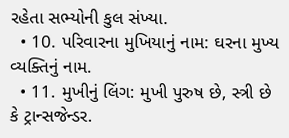રહેતા સભ્યોની કુલ સંખ્યા.
  • 10. પરિવારના મુખિયાનું નામ: ઘરના મુખ્ય વ્યક્તિનું નામ.
  • 11. મુખીનું લિંગ: મુખી પુરુષ છે, સ્ત્રી છે કે ટ્રાન્સજેન્ડર.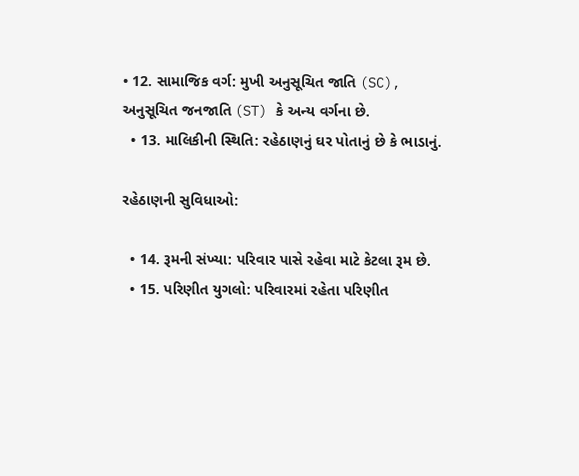• 12. સામાજિક વર્ગ: મુખી અનુસૂચિત જાતિ (SC), અનુસૂચિત જનજાતિ (ST) કે અન્ય વર્ગના છે.
  • 13. માલિકીની સ્થિતિ: રહેઠાણનું ઘર પોતાનું છે કે ભાડાનું.

રહેઠાણની સુવિધાઓ:

  • 14. રૂમની સંખ્યા: પરિવાર પાસે રહેવા માટે કેટલા રૂમ છે.
  • 15. પરિણીત યુગલો: પરિવારમાં રહેતા પરિણીત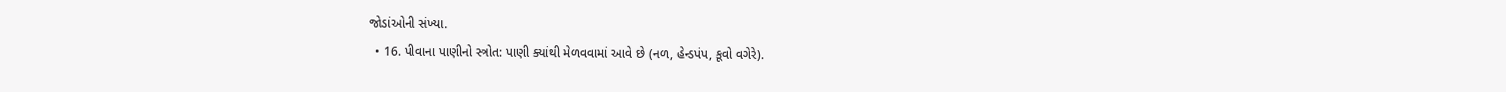જોડાંઓની સંખ્યા.
  • 16. પીવાના પાણીનો સ્ત્રોત: પાણી ક્યાંથી મેળવવામાં આવે છે (નળ, હેન્ડપંપ, કૂવો વગેરે).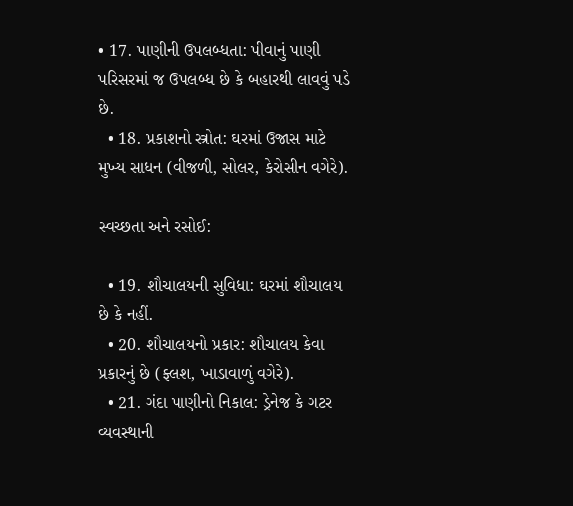• 17. પાણીની ઉપલબ્ધતા: પીવાનું પાણી પરિસરમાં જ ઉપલબ્ધ છે કે બહારથી લાવવું પડે છે.
  • 18. પ્રકાશનો સ્ત્રોત: ઘરમાં ઉજાસ માટે મુખ્ય સાધન (વીજળી, સોલર, કેરોસીન વગેરે).

સ્વચ્છતા અને રસોઈ:

  • 19. શૌચાલયની સુવિધા: ઘરમાં શૌચાલય છે કે નહીં.
  • 20. શૌચાલયનો પ્રકાર: શૌચાલય કેવા પ્રકારનું છે (ફ્લશ, ખાડાવાળું વગેરે).
  • 21. ગંદા પાણીનો નિકાલ: ડ્રેનેજ કે ગટર વ્યવસ્થાની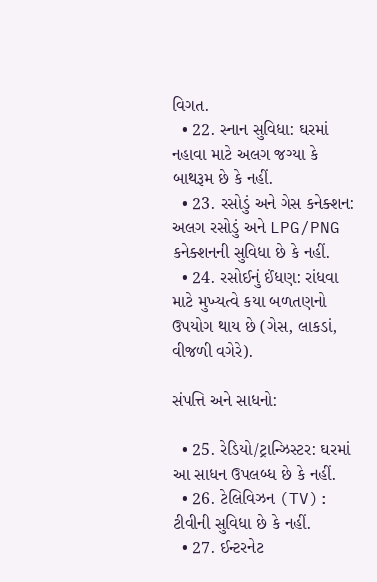વિગત.
  • 22. સ્નાન સુવિધા: ઘરમાં નહાવા માટે અલગ જગ્યા કે બાથરૂમ છે કે નહીં.
  • 23. રસોડું અને ગેસ કનેક્શન: અલગ રસોડું અને LPG/PNG કનેક્શનની સુવિધા છે કે નહીં.
  • 24. રસોઈનું ઈંધણ: રાંધવા માટે મુખ્યત્વે કયા બળતણનો ઉપયોગ થાય છે (ગેસ, લાકડાં, વીજળી વગેરે).

સંપત્તિ અને સાધનો:

  • 25. રેડિયો/ટ્રાન્ઝિસ્ટર: ઘરમાં આ સાધન ઉપલબ્ધ છે કે નહીં.
  • 26. ટેલિવિઝન (TV): ટીવીની સુવિધા છે કે નહીં.
  • 27. ઈન્ટરનેટ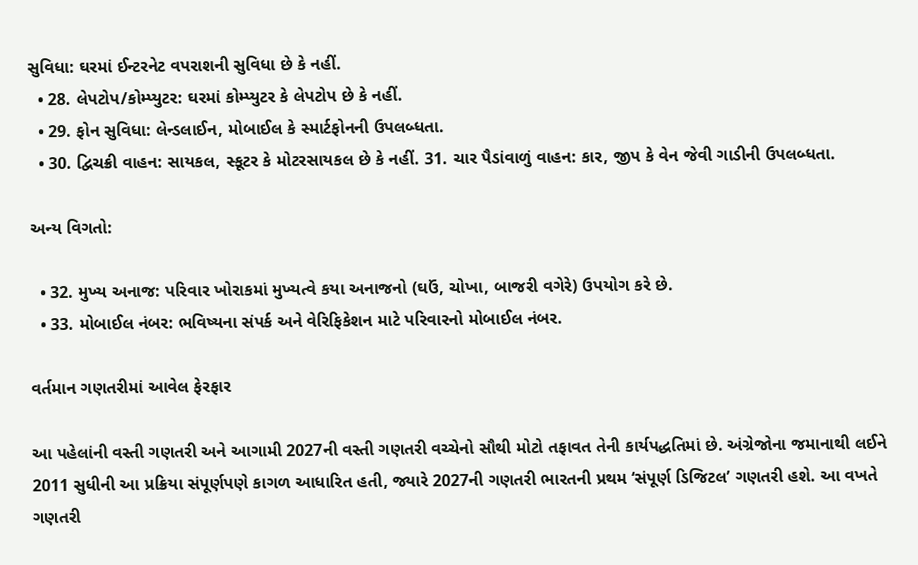સુવિધા: ઘરમાં ઈન્ટરનેટ વપરાશની સુવિધા છે કે નહીં.
  • 28. લેપટોપ/કોમ્પ્યુટર: ઘરમાં કોમ્પ્યુટર કે લેપટોપ છે કે નહીં.
  • 29. ફોન સુવિધા: લેન્ડલાઈન, મોબાઈલ કે સ્માર્ટફોનની ઉપલબ્ધતા.
  • 30. દ્વિચક્રી વાહન: સાયકલ, સ્કૂટર કે મોટરસાયકલ છે કે નહીં. 31. ચાર પૈડાંવાળું વાહન: કાર, જીપ કે વેન જેવી ગાડીની ઉપલબ્ધતા.

અન્ય વિગતો:

  • 32. મુખ્ય અનાજ: પરિવાર ખોરાકમાં મુખ્યત્વે કયા અનાજનો (ઘઉં, ચોખા, બાજરી વગેરે) ઉપયોગ કરે છે.
  • 33. મોબાઈલ નંબર: ભવિષ્યના સંપર્ક અને વેરિફિકેશન માટે પરિવારનો મોબાઈલ નંબર.

વર્તમાન ગણતરીમાં આવેલ ફેરફાર

આ પહેલાંની વસ્તી ગણતરી અને આગામી 2027ની વસ્તી ગણતરી વચ્ચેનો સૌથી મોટો તફાવત તેની કાર્યપદ્ધતિમાં છે. અંગ્રેજોના જમાનાથી લઈને 2011 સુધીની આ પ્રક્રિયા સંપૂર્ણપણે કાગળ આધારિત હતી, જ્યારે 2027ની ગણતરી ભારતની પ્રથમ ‘સંપૂર્ણ ડિજિટલ’ ગણતરી હશે. આ વખતે ગણતરી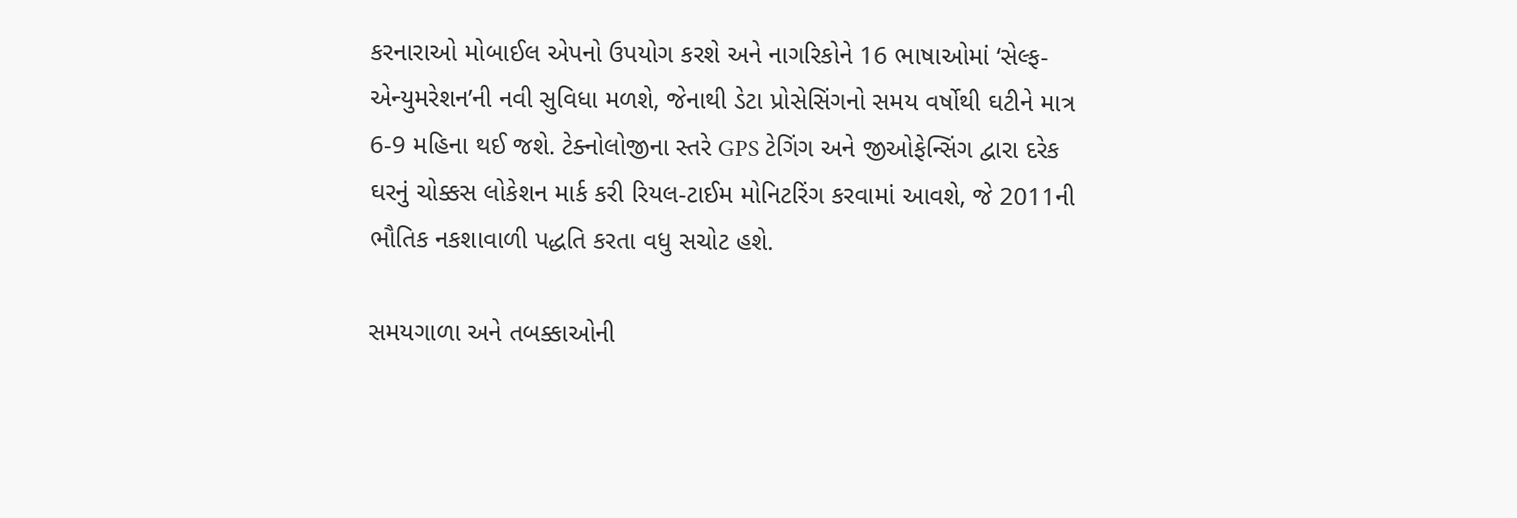કરનારાઓ મોબાઈલ એપનો ઉપયોગ કરશે અને નાગરિકોને 16 ભાષાઓમાં ‘સેલ્ફ-એન્યુમરેશન’ની નવી સુવિધા મળશે, જેનાથી ડેટા પ્રોસેસિંગનો સમય વર્ષોથી ઘટીને માત્ર 6-9 મહિના થઈ જશે. ટેક્નોલોજીના સ્તરે GPS ટેગિંગ અને જીઓફેન્સિંગ દ્વારા દરેક ઘરનું ચોક્કસ લોકેશન માર્ક કરી રિયલ-ટાઈમ મોનિટરિંગ કરવામાં આવશે, જે 2011ની ભૌતિક નકશાવાળી પદ્ધતિ કરતા વધુ સચોટ હશે.

સમયગાળા અને તબક્કાઓની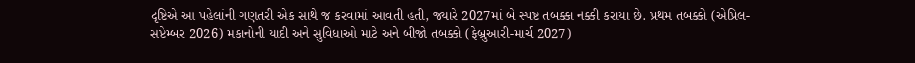દૃષ્ટિએ આ પહેલાંની ગણતરી એક સાથે જ કરવામાં આવતી હતી, જ્યારે 2027માં બે સ્પષ્ટ તબક્કા નક્કી કરાયા છે. પ્રથમ તબક્કો (એપ્રિલ-સપ્ટેમ્બર 2026) મકાનોની યાદી અને સુવિધાઓ માટે અને બીજો તબક્કો (ફેબ્રુઆરી-માર્ચ 2027)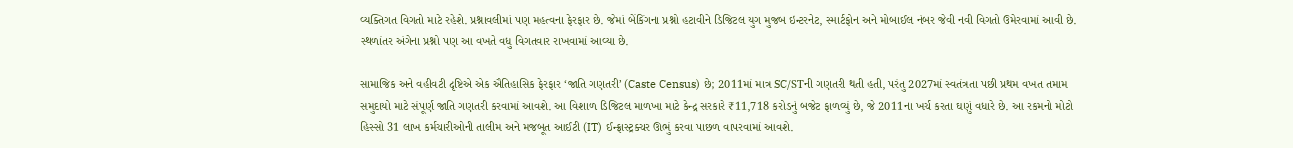વ્યક્તિગત વિગતો માટે રહેશે. પ્રશ્નાવલીમાં પણ મહત્વના ફેરફાર છે. જેમાં બેંકિંગના પ્રશ્નો હટાવીને ડિજિટલ યુગ મુજબ ઇન્ટરનેટ, સ્માર્ટફોન અને મોબાઈલ નંબર જેવી નવી વિગતો ઉમેરવામાં આવી છે. સ્થળાંતર અંગેના પ્રશ્નો પણ આ વખતે વધુ વિગતવાર રાખવામાં આવ્યા છે.

સામાજિક અને વહીવટી દૃષ્ટિએ એક ઐતિહાસિક ફેરફાર ‘જાતિ ગણતરી’ (Caste Census) છે; 2011માં માત્ર SC/STની ગણતરી થતી હતી, પરંતુ 2027માં સ્વતંત્રતા પછી પ્રથમ વખત તમામ સમુદાયો માટે સંપૂર્ણ જાતિ ગણતરી કરવામાં આવશે. આ વિશાળ ડિજિટલ માળખા માટે કેન્દ્ર સરકારે ₹11,718 કરોડનું બજેટ ફાળવ્યું છે, જે 2011ના ખર્ચ કરતા ઘણું વધારે છે. આ રકમનો મોટો હિસ્સો 31 લાખ કર્મચારીઓની તાલીમ અને મજબૂત આઈટી (IT) ઈન્ફ્રાસ્ટ્રક્ચર ઊભું કરવા પાછળ વાપરવામાં આવશે.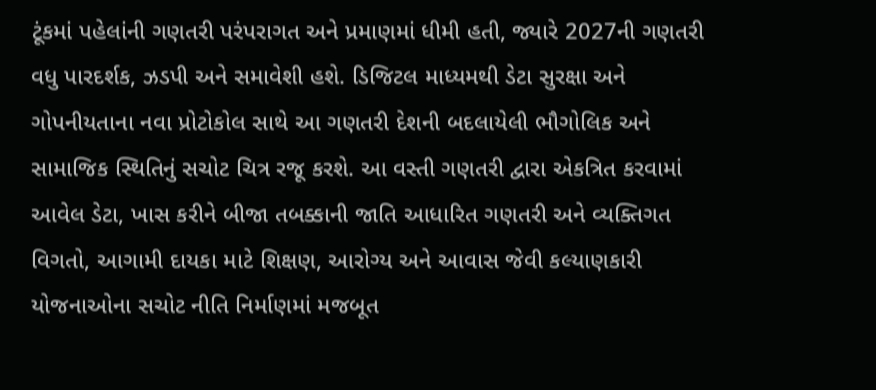ટૂંકમાં પહેલાંની ગણતરી પરંપરાગત અને પ્રમાણમાં ધીમી હતી, જ્યારે 2027ની ગણતરી વધુ પારદર્શક, ઝડપી અને સમાવેશી હશે. ડિજિટલ માધ્યમથી ડેટા સુરક્ષા અને ગોપનીયતાના નવા પ્રોટોકોલ સાથે આ ગણતરી દેશની બદલાયેલી ભૌગોલિક અને સામાજિક સ્થિતિનું સચોટ ચિત્ર રજૂ કરશે. આ વસ્તી ગણતરી દ્વારા એકત્રિત કરવામાં આવેલ ડેટા, ખાસ કરીને બીજા તબક્કાની જાતિ આધારિત ગણતરી અને વ્યક્તિગત વિગતો, આગામી દાયકા માટે શિક્ષણ, આરોગ્ય અને આવાસ જેવી કલ્યાણકારી યોજનાઓના સચોટ નીતિ નિર્માણમાં મજબૂત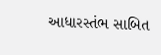આધારસ્તંભ સાબિત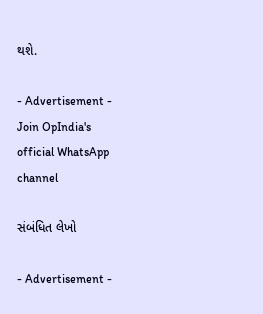થશે.

- Advertisement -
Join OpIndia's official WhatsApp channel

સંબંધિત લેખો

- Advertisement -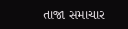તાજા સમાચાર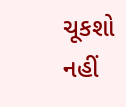ચૂકશો નહીં